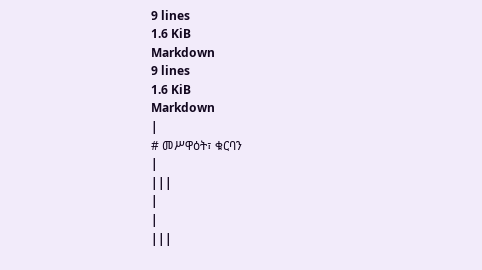9 lines
1.6 KiB
Markdown
9 lines
1.6 KiB
Markdown
|
# መሥዋዕት፣ ቁርባን
|
|||
|
|
|||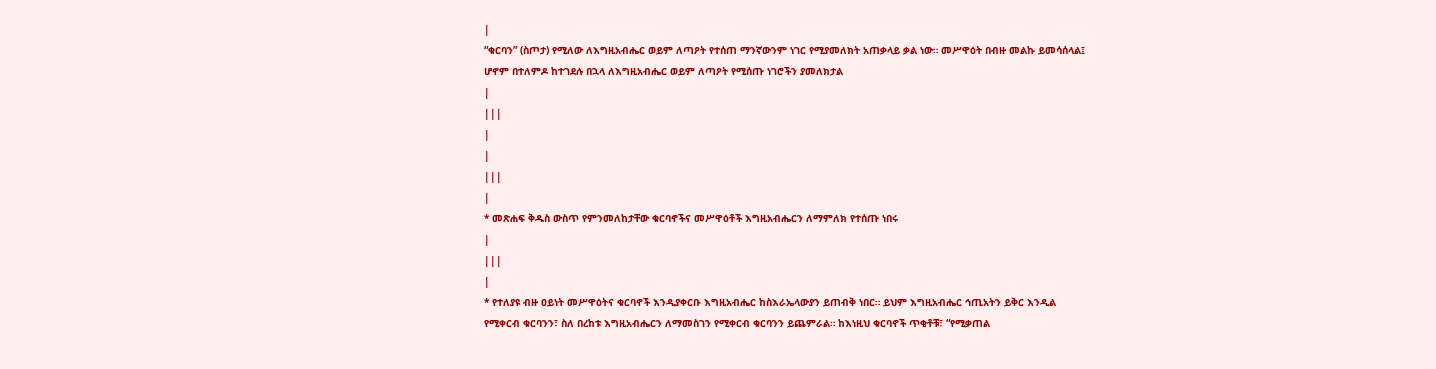|
“ቁርባን” (ስጦታ) የሚለው ለእግዚአብሔር ወይም ለጣዖት የተሰጠ ማንኛውንም ነገር የሚያመለክት አጠቃላይ ቃል ነው። መሥዋዕት በብዙ መልኩ ይመሳሰላል፤ ሆኖም በተለምዶ ከተገደሉ በኋላ ለእግዚአብሔር ወይም ለጣዖት የሚሰጡ ነገሮችን ያመለክታል
|
|||
|
|
|||
|
* መጽሐፍ ቅዱስ ውስጥ የምንመለከታቸው ቁርባኖችና መሥዋዕቶች እግዚአብሔርን ለማምለክ የተሰጡ ነበሩ
|
|||
|
* የተለያዩ ብዙ ዐይነት መሥዋዕትና ቁርባኖች እንዲያቀርቡ እግዚአብሔር ከስእራኤላውያን ይጠብቅ ነበር። ይህም እግዚአብሔር ኅጢአትን ይቅር እንዲል የሚቀርብ ቁርባንን፣ ስለ በረከቱ እግዚአብሔርን ለማመስገን የሚቀርብ ቁርባንን ይጨምራል። ከእነዚህ ቁርባኖች ጥቂቶቹ፣ “የሚቃጠል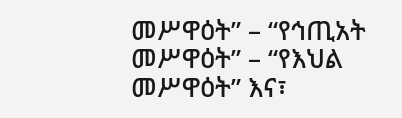መሥዋዕት” – “የኅጢአት መሥዋዕት” – “የእህል መሥዋዕት” እና፣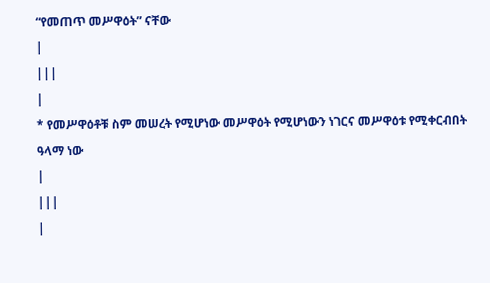“የመጠጥ መሥዋዕት” ናቸው
|
|||
|
* የመሥዋዕቶቹ ስም መሠረት የሚሆነው መሥዋዕት የሚሆነውን ነገርና መሥዋዕቱ የሚቀርብበት ዓላማ ነው
|
|||
|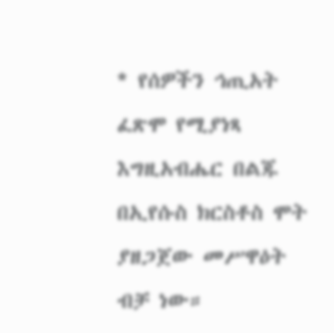* የሰዎችን ኅጢአት ፈጽሞ የሚያነጻ እግዚአብሔር በልጁ በኢየሱስ ክርስቶስ ሞት ያዘጋጀው መሥዋዕት ብቻ ነው።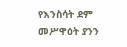የእንስሳት ደም መሥዋዕት ያንን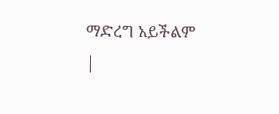ማድረግ አይችልም
|